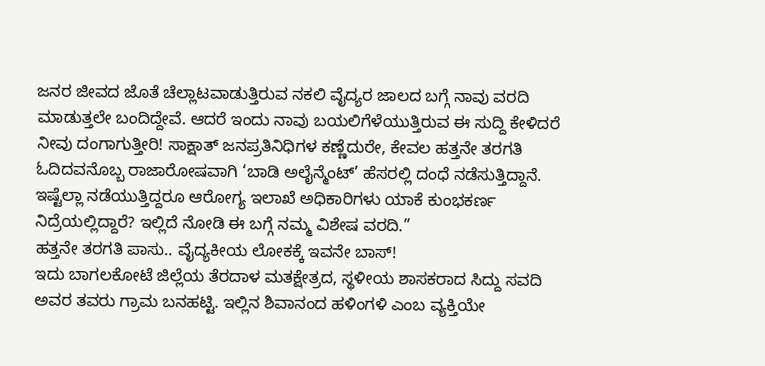ಜನರ ಜೀವದ ಜೊತೆ ಚೆಲ್ಲಾಟವಾಡುತ್ತಿರುವ ನಕಲಿ ವೈದ್ಯರ ಜಾಲದ ಬಗ್ಗೆ ನಾವು ವರದಿ ಮಾಡುತ್ತಲೇ ಬಂದಿದ್ದೇವೆ. ಆದರೆ ಇಂದು ನಾವು ಬಯಲಿಗೆಳೆಯುತ್ತಿರುವ ಈ ಸುದ್ದಿ ಕೇಳಿದರೆ ನೀವು ದಂಗಾಗುತ್ತೀರಿ! ಸಾಕ್ಷಾತ್ ಜನಪ್ರತಿನಿಧಿಗಳ ಕಣ್ಣೆದುರೇ, ಕೇವಲ ಹತ್ತನೇ ತರಗತಿ ಓದಿದವನೊಬ್ಬ ರಾಜಾರೋಷವಾಗಿ ‘ಬಾಡಿ ಅಲೈನ್ಮೆಂಟ್’ ಹೆಸರಲ್ಲಿ ದಂಧೆ ನಡೆಸುತ್ತಿದ್ದಾನೆ. ಇಷ್ಟೆಲ್ಲಾ ನಡೆಯುತ್ತಿದ್ದರೂ ಆರೋಗ್ಯ ಇಲಾಖೆ ಅಧಿಕಾರಿಗಳು ಯಾಕೆ ಕುಂಭಕರ್ಣ ನಿದ್ರೆಯಲ್ಲಿದ್ದಾರೆ? ಇಲ್ಲಿದೆ ನೋಡಿ ಈ ಬಗ್ಗೆ ನಮ್ಮ ವಿಶೇಷ ವರದಿ.”
ಹತ್ತನೇ ತರಗತಿ ಪಾಸು.. ವೈದ್ಯಕೀಯ ಲೋಕಕ್ಕೆ ಇವನೇ ಬಾಸ್!
ಇದು ಬಾಗಲಕೋಟೆ ಜಿಲ್ಲೆಯ ತೆರದಾಳ ಮತಕ್ಷೇತ್ರದ, ಸ್ಥಳೀಯ ಶಾಸಕರಾದ ಸಿದ್ದು ಸವದಿ ಅವರ ತವರು ಗ್ರಾಮ ಬನಹಟ್ಟಿ. ಇಲ್ಲಿನ ಶಿವಾನಂದ ಹಳಿಂಗಳಿ ಎಂಬ ವ್ಯಕ್ತಿಯೇ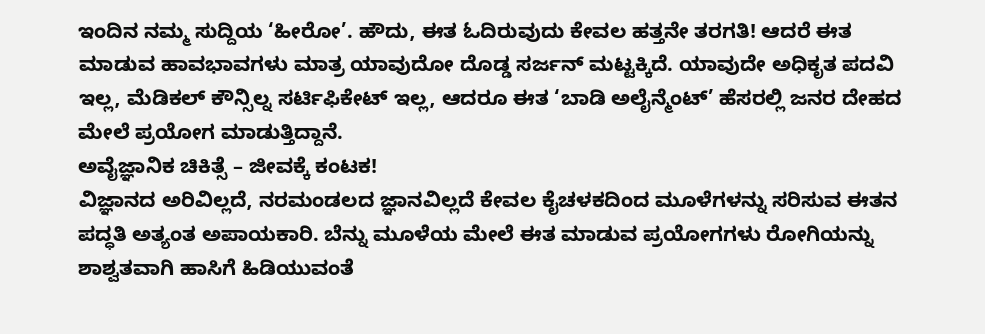ಇಂದಿನ ನಮ್ಮ ಸುದ್ದಿಯ ‘ಹೀರೋ’. ಹೌದು, ಈತ ಓದಿರುವುದು ಕೇವಲ ಹತ್ತನೇ ತರಗತಿ! ಆದರೆ ಈತ ಮಾಡುವ ಹಾವಭಾವಗಳು ಮಾತ್ರ ಯಾವುದೋ ದೊಡ್ಡ ಸರ್ಜನ್ ಮಟ್ಟಕ್ಕಿದೆ. ಯಾವುದೇ ಅಧಿಕೃತ ಪದವಿ ಇಲ್ಲ, ಮೆಡಿಕಲ್ ಕೌನ್ಸಿಲ್ನ ಸರ್ಟಿಫಿಕೇಟ್ ಇಲ್ಲ, ಆದರೂ ಈತ ‘ಬಾಡಿ ಅಲೈನ್ಮೆಂಟ್’ ಹೆಸರಲ್ಲಿ ಜನರ ದೇಹದ ಮೇಲೆ ಪ್ರಯೋಗ ಮಾಡುತ್ತಿದ್ದಾನೆ.
ಅವೈಜ್ಞಾನಿಕ ಚಿಕಿತ್ಸೆ – ಜೀವಕ್ಕೆ ಕಂಟಕ!
ವಿಜ್ಞಾನದ ಅರಿವಿಲ್ಲದೆ, ನರಮಂಡಲದ ಜ್ಞಾನವಿಲ್ಲದೆ ಕೇವಲ ಕೈಚಳಕದಿಂದ ಮೂಳೆಗಳನ್ನು ಸರಿಸುವ ಈತನ ಪದ್ಧತಿ ಅತ್ಯಂತ ಅಪಾಯಕಾರಿ. ಬೆನ್ನು ಮೂಳೆಯ ಮೇಲೆ ಈತ ಮಾಡುವ ಪ್ರಯೋಗಗಳು ರೋಗಿಯನ್ನು ಶಾಶ್ವತವಾಗಿ ಹಾಸಿಗೆ ಹಿಡಿಯುವಂತೆ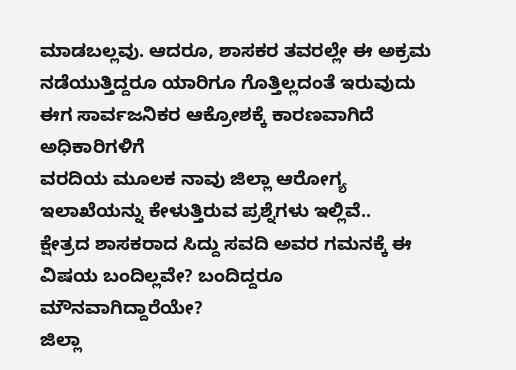ಮಾಡಬಲ್ಲವು. ಆದರೂ, ಶಾಸಕರ ತವರಲ್ಲೇ ಈ ಅಕ್ರಮ ನಡೆಯುತ್ತಿದ್ದರೂ ಯಾರಿಗೂ ಗೊತ್ತಿಲ್ಲದಂತೆ ಇರುವುದು ಈಗ ಸಾರ್ವಜನಿಕರ ಆಕ್ರೋಶಕ್ಕೆ ಕಾರಣವಾಗಿದೆ ಅಧಿಕಾರಿಗಳಿಗೆ
ವರದಿಯ ಮೂಲಕ ನಾವು ಜಿಲ್ಲಾ ಆರೋಗ್ಯ ಇಲಾಖೆಯನ್ನು ಕೇಳುತ್ತಿರುವ ಪ್ರಶ್ನೆಗಳು ಇಲ್ಲಿವೆ..
ಕ್ಷೇತ್ರದ ಶಾಸಕರಾದ ಸಿದ್ದು ಸವದಿ ಅವರ ಗಮನಕ್ಕೆ ಈ ವಿಷಯ ಬಂದಿಲ್ಲವೇ? ಬಂದಿದ್ದರೂ ಮೌನವಾಗಿದ್ದಾರೆಯೇ?
ಜಿಲ್ಲಾ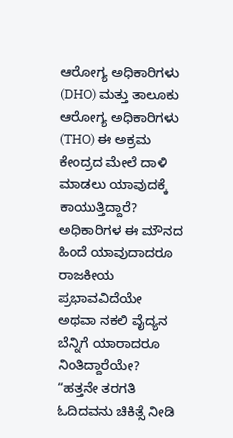ಆರೋಗ್ಯ ಅಧಿಕಾರಿಗಳು (DHO) ಮತ್ತು ತಾಲೂಕು ಆರೋಗ್ಯ ಅಧಿಕಾರಿಗಳು (THO) ಈ ಅಕ್ರಮ ಕೇಂದ್ರದ ಮೇಲೆ ದಾಳಿ ಮಾಡಲು ಯಾವುದಕ್ಕೆ ಕಾಯುತ್ತಿದ್ದಾರೆ? ಅಧಿಕಾರಿಗಳ ಈ ಮೌನದ ಹಿಂದೆ ಯಾವುದಾದರೂ ರಾಜಕೀಯ ಪ್ರಭಾವವಿದೆಯೇ ಅಥವಾ ನಕಲಿ ವೈದ್ಯನ ಬೆನ್ನಿಗೆ ಯಾರಾದರೂ ನಿಂತಿದ್ದಾರೆಯೇ?
“ಹತ್ತನೇ ತರಗತಿ ಓದಿದವನು ಚಿಕಿತ್ಸೆ ನೀಡಿ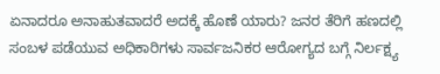ಏನಾದರೂ ಅನಾಹುತವಾದರೆ ಅದಕ್ಕೆ ಹೊಣೆ ಯಾರು? ಜನರ ತೆರಿಗೆ ಹಣದಲ್ಲಿ ಸಂಬಳ ಪಡೆಯುವ ಅಧಿಕಾರಿಗಳು ಸಾರ್ವಜನಿಕರ ಆರೋಗ್ಯದ ಬಗ್ಗೆ ನಿರ್ಲಕ್ಷ್ಯ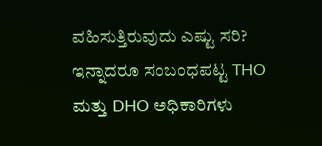ವಹಿಸುತ್ತಿರುವುದು ಎಷ್ಟು ಸರಿ? ಇನ್ನಾದರೂ ಸಂಬಂಧಪಟ್ಟ THO ಮತ್ತು DHO ಅಧಿಕಾರಿಗಳು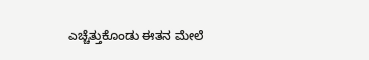ಎಚ್ಚೆತ್ತುಕೊಂಡು ಈತನ ಮೇಲೆ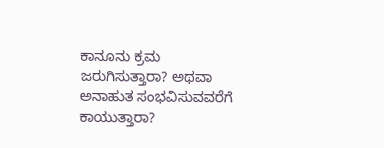ಕಾನೂನು ಕ್ರಮ ಜರುಗಿಸುತ್ತಾರಾ? ಅಥವಾ ಅನಾಹುತ ಸಂಭವಿಸುವವರೆಗೆ ಕಾಯುತ್ತಾರಾ?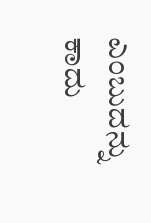ಎಂಬುದನ್ನು ಕಾದು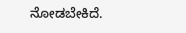ನೋಡಬೇಕಿದೆ.